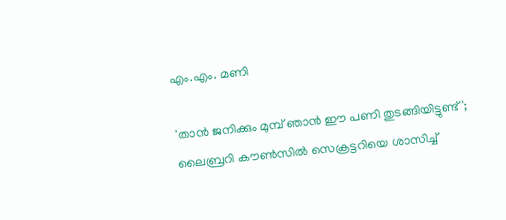എം.എം. മണി

'താൻ ജനിക്കും മുമ്പ് ഞാൻ ഈ പണി തുടങ്ങിയിട്ടുണ്ട്'; ലൈബ്രറി കൗൺസിൽ സെക്രട്ടറിയെ ശാസിച്ച്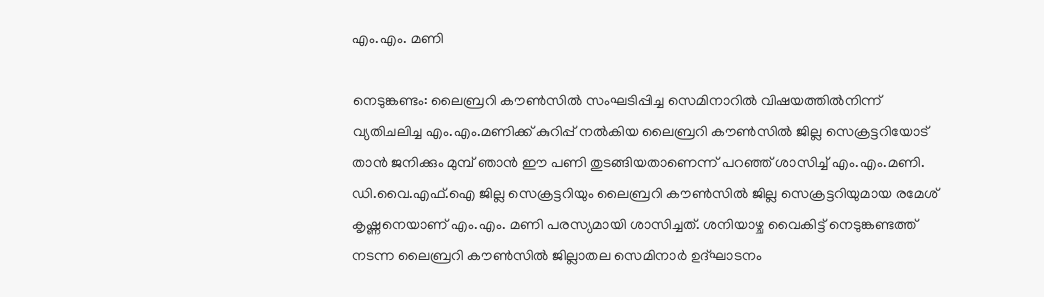എം.എം. മണി

നെടുങ്കണ്ടം: ലൈബ്രറി കൗൺസിൽ സംഘടിപ്പിച്ച സെമിനാറിൽ വിഷയത്തിൽനിന്ന് വ്യതിചലിച്ച എം.എം.മണിക്ക് കുറിപ്പ് നൽകിയ ലൈബ്രറി കൗൺസിൽ ജില്ല സെക്രട്ടറിയോട് താൻ ജനിക്കും മുമ്പ് ഞാൻ ഈ പണി തുടങ്ങിയതാണെന്ന് പറഞ്ഞ് ശാസിച്ച് എം.എം.മണി. ഡി.വൈ.എഫ്.ഐ ജില്ല സെക്രട്ടറിയും ലൈബ്രറി കൗൺസിൽ ജില്ല സെക്രട്ടറിയുമായ രമേശ് കൃഷ്ണനെയാണ് എം.എം. മണി പരസ്യമായി ശാസിച്ചത്. ശനിയാഴ്ച വൈകിട്ട് നെടുങ്കണ്ടത്ത് നടന്ന ലൈബ്രറി കൗൺസിൽ ജില്ലാതല സെമിനാർ ഉദ്ഘാടനം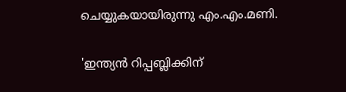ചെയ്യുകയായിരുന്നു എം.എം.മണി.

'ഇന്ത്യൻ റിപ്പബ്ലിക്കിന്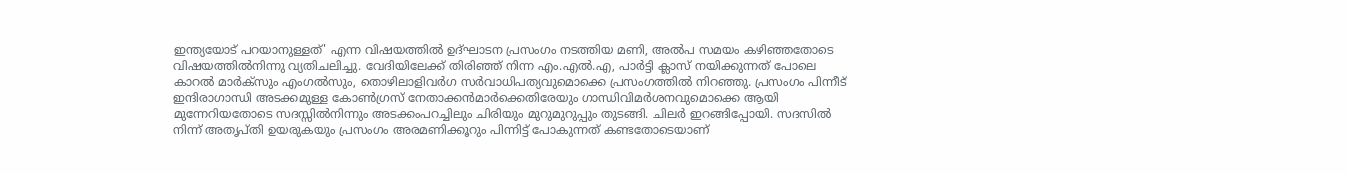ഇന്ത്യയോട് പറയാനുള്ളത്' എന്ന വിഷയത്തിൽ ഉദ്ഘാടന പ്രസംഗം നടത്തിയ മണി, അൽപ സമയം കഴിഞ്ഞതോടെ വിഷയത്തിൽനിന്നു വ്യതിചലിച്ചു. വേദിയിലേക്ക് തിരിഞ്ഞ് നിന്ന എം.എൽ.എ, പാർട്ടി ക്ലാസ് നയിക്കുന്നത് പോലെ കാറൽ മാർക്‌സും എംഗൽസും, തൊഴിലാളിവർഗ സർവാധിപത്യവുമൊക്കെ പ്രസംഗത്തിൽ നിറഞ്ഞു. പ്രസംഗം പിന്നീട് ഇന്ദിരാഗാന്ധി അടക്കമുള്ള കോൺഗ്രസ് നേതാക്കൻമാർക്കെതിരേയും ഗാന്ധിവിമർശനവുമൊക്കെ ആയി മുന്നേറിയതോടെ സദസ്സിൽനിന്നും അടക്കംപറച്ചിലും ചിരിയും മുറുമുറുപ്പും തുടങ്ങി. ചിലർ ഇറങ്ങിപ്പോയി. സദസിൽ നിന്ന് അതൃപ്തി ഉയരുകയും പ്രസംഗം അരമണിക്കൂറും പിന്നിട്ട് പോകുന്നത് കണ്ടതോടെയാണ്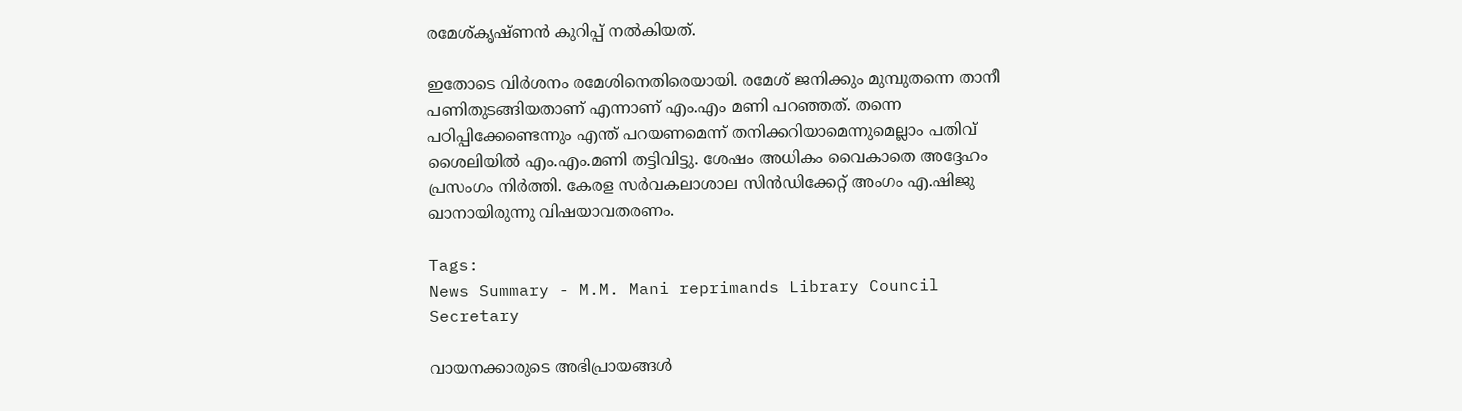രമേശ്കൃഷ്ണൻ കുറിപ്പ് നൽകിയത്.

ഇതോടെ വിർശനം രമേശിനെതിരെയായി. രമേശ് ജനിക്കും മുമ്പുതന്നെ താനീ പണിതുടങ്ങിയതാണ് എന്നാണ് എം.എം മണി പറഞ്ഞത്. തന്നെ പഠിപ്പിക്കേണ്ടെന്നും എന്ത് പറയണമെന്ന് തനിക്കറിയാമെന്നുമെല്ലാം പതിവ് ശൈലിയിൽ എം.എം.മണി തട്ടിവിട്ടു. ശേഷം അധികം വൈകാതെ അദ്ദേഹം പ്രസംഗം നിർത്തി. കേരള സർവകലാശാല സിൻഡിക്കേറ്റ് അംഗം എ.ഷിജു ഖാനായിരുന്നു വിഷയാവതരണം.

Tags:
News Summary - M.M. Mani reprimands Library Council Secretary

വായനക്കാരുടെ അഭിപ്രായങ്ങള്‍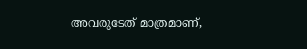അവരുടേത് മാത്രമാണ്,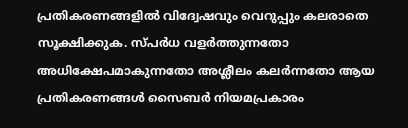പ്രതികരണങ്ങളിൽ വിദ്വേഷവും വെറുപ്പും കലരാതെ സൂക്ഷിക്കുക. സ്പർധ വളർത്തുന്നതോ അധിക്ഷേപമാകുന്നതോ അശ്ലീലം കലർന്നതോ ആയ പ്രതികരണങ്ങൾ സൈബർ നിയമപ്രകാരം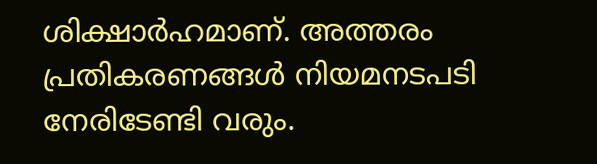ശിക്ഷാർഹമാണ്. അത്തരം പ്രതികരണങ്ങൾ നിയമനടപടി നേരിടേണ്ടി വരും.